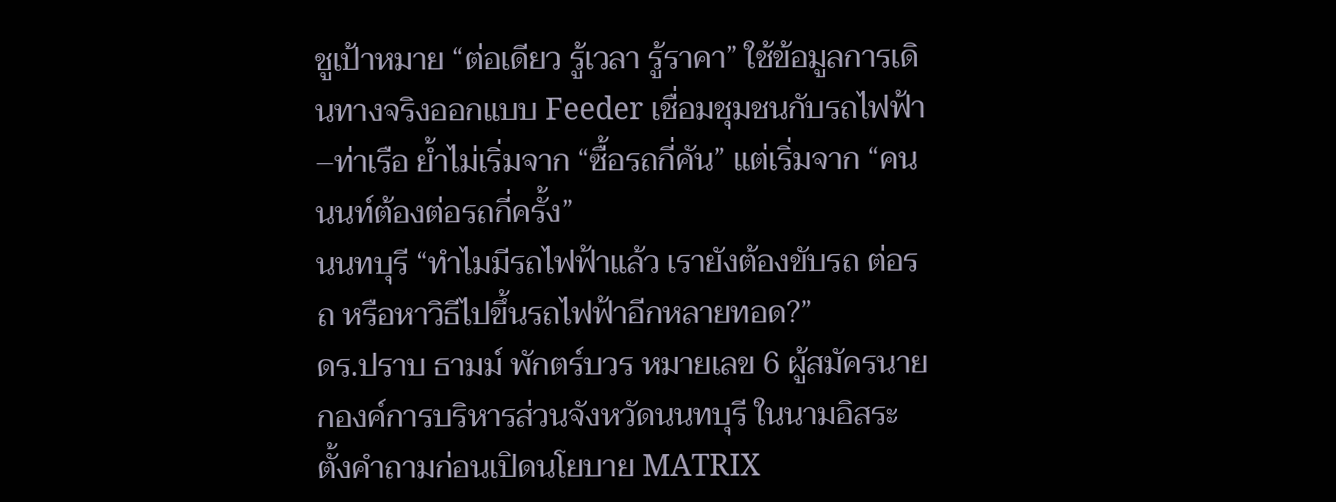ชูเป้าหมาย “ต่อเดียว รู้เวลา รู้ราคา” ใช้ข้อมูลการเดินทางจริงออกแบบ Feeder เชื่อมชุมชนกับรถไฟฟ้า–ท่าเรือ ย้ำไม่เริ่มจาก “ซื้อรถกี่คัน” แต่เริ่มจาก “คนนนท์ต้องต่อรถกี่ครั้ง”
นนทบุรี “ทำไมมีรถไฟฟ้าแล้ว เรายังต้องขับรถ ต่อรถ หรือหาวิธีไปขึ้นรถไฟฟ้าอีกหลายทอด?”
ดร.ปราบ ธามม์ พักตร์บวร หมายเลข 6 ผู้สมัครนายกองค์การบริหารส่วนจังหวัดนนทบุรี ในนามอิสระ ตั้งคำถามก่อนเปิดนโยบาย MATRIX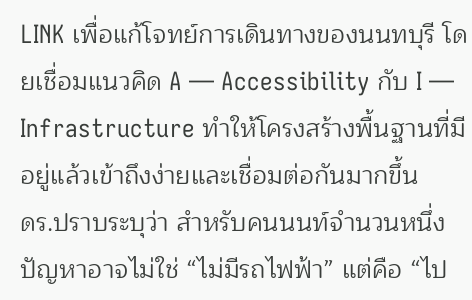LINK เพื่อแก้โจทย์การเดินทางของนนทบุรี โดยเชื่อมแนวคิด A — Accessibility กับ I — Infrastructure ทำให้โครงสร้างพื้นฐานที่มีอยู่แล้วเข้าถึงง่ายและเชื่อมต่อกันมากขึ้น
ดร.ปราบระบุว่า สำหรับคนนนท์จำนวนหนึ่ง ปัญหาอาจไม่ใช่ “ไม่มีรถไฟฟ้า” แต่คือ “ไป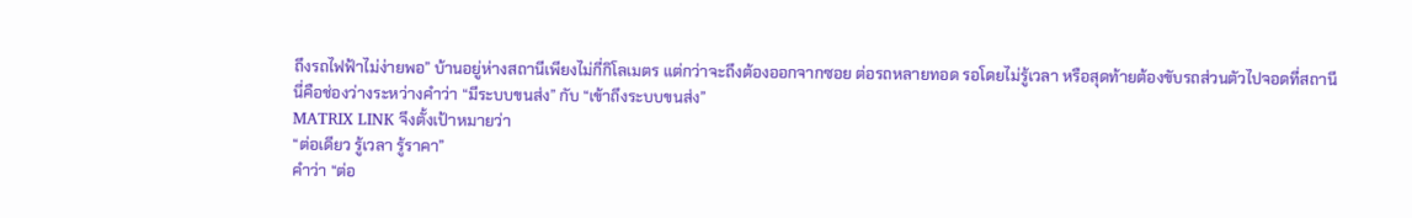ถึงรถไฟฟ้าไม่ง่ายพอ” บ้านอยู่ห่างสถานีเพียงไม่กี่กิโลเมตร แต่กว่าจะถึงต้องออกจากซอย ต่อรถหลายทอด รอโดยไม่รู้เวลา หรือสุดท้ายต้องขับรถส่วนตัวไปจอดที่สถานี
นี่คือช่องว่างระหว่างคำว่า “มีระบบขนส่ง” กับ “เข้าถึงระบบขนส่ง”
MATRIX LINK จึงตั้งเป้าหมายว่า
“ต่อเดียว รู้เวลา รู้ราคา”
คำว่า “ต่อ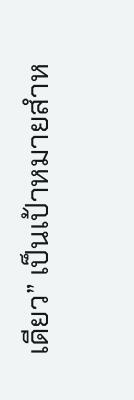เดียว” เป็นเป้าหมายสำห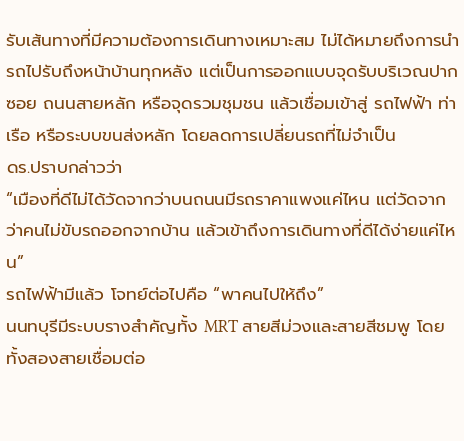รับเส้นทางที่มีความต้องการเดินทางเหมาะสม ไม่ได้หมายถึงการนำรถไปรับถึงหน้าบ้านทุกหลัง แต่เป็นการออกแบบจุดรับบริเวณปากซอย ถนนสายหลัก หรือจุดรวมชุมชน แล้วเชื่อมเข้าสู่ รถไฟฟ้า ท่าเรือ หรือระบบขนส่งหลัก โดยลดการเปลี่ยนรถที่ไม่จำเป็น
ดร.ปราบกล่าวว่า
“เมืองที่ดีไม่ได้วัดจากว่าบนถนนมีรถราคาแพงแค่ไหน แต่วัดจากว่าคนไม่ขับรถออกจากบ้าน แล้วเข้าถึงการเดินทางที่ดีได้ง่ายแค่ไหน”
รถไฟฟ้ามีแล้ว โจทย์ต่อไปคือ “พาคนไปให้ถึง”
นนทบุรีมีระบบรางสำคัญทั้ง MRT สายสีม่วงและสายสีชมพู โดยทั้งสองสายเชื่อมต่อ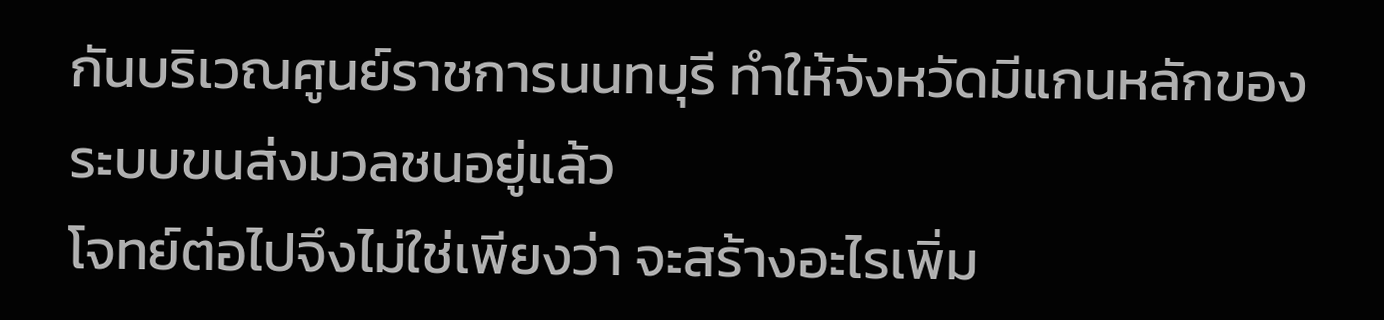กันบริเวณศูนย์ราชการนนทบุรี ทำให้จังหวัดมีแกนหลักของระบบขนส่งมวลชนอยู่แล้ว
โจทย์ต่อไปจึงไม่ใช่เพียงว่า จะสร้างอะไรเพิ่ม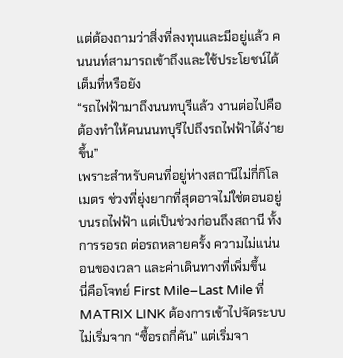แต่ต้องถามว่าสิ่งที่ลงทุนและมีอยู่แล้ว คนนนท์สามารถเข้าถึงและใช้ประโยชน์ได้เต็มที่หรือยัง
“รถไฟฟ้ามาถึงนนทบุรีแล้ว งานต่อไปคือต้องทำให้คนนนทบุรีไปถึงรถไฟฟ้าได้ง่ายขึ้น”
เพราะสำหรับคนที่อยู่ห่างสถานีไม่กี่กิโลเมตร ช่วงที่ยุ่งยากที่สุดอาจไม่ใช่ตอนอยู่บนรถไฟฟ้า แต่เป็นช่วงก่อนถึงสถานี ทั้งการรอรถ ต่อรถหลายครั้ง ความไม่แน่นอนของเวลา และค่าเดินทางที่เพิ่มขึ้น
นี่คือโจทย์ First Mile–Last Mile ที่ MATRIX LINK ต้องการเข้าไปจัดระบบ
ไม่เริ่มจาก “ซื้อรถกี่คัน” แต่เริ่มจา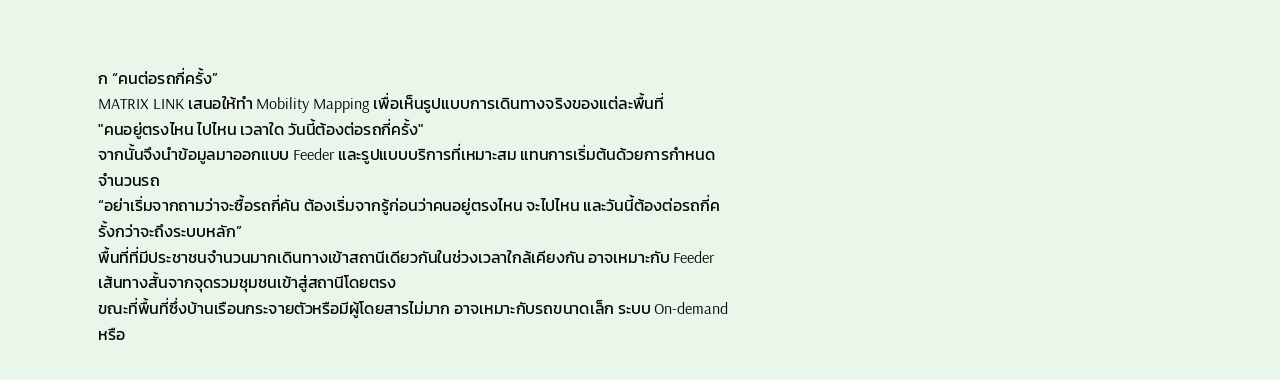ก “คนต่อรถกี่ครั้ง”
MATRIX LINK เสนอให้ทำ Mobility Mapping เพื่อเห็นรูปแบบการเดินทางจริงของแต่ละพื้นที่
"คนอยู่ตรงไหน ไปไหน เวลาใด วันนี้ต้องต่อรถกี่ครั้ง"
จากนั้นจึงนำข้อมูลมาออกแบบ Feeder และรูปแบบบริการที่เหมาะสม แทนการเริ่มต้นด้วยการกำหนดจำนวนรถ
“อย่าเริ่มจากถามว่าจะซื้อรถกี่คัน ต้องเริ่มจากรู้ก่อนว่าคนอยู่ตรงไหน จะไปไหน และวันนี้ต้องต่อรถกี่ครั้งกว่าจะถึงระบบหลัก”
พื้นที่ที่มีประชาชนจำนวนมากเดินทางเข้าสถานีเดียวกันในช่วงเวลาใกล้เคียงกัน อาจเหมาะกับ Feeder เส้นทางสั้นจากจุดรวมชุมชนเข้าสู่สถานีโดยตรง
ขณะที่พื้นที่ซึ่งบ้านเรือนกระจายตัวหรือมีผู้โดยสารไม่มาก อาจเหมาะกับรถขนาดเล็ก ระบบ On-demand หรือ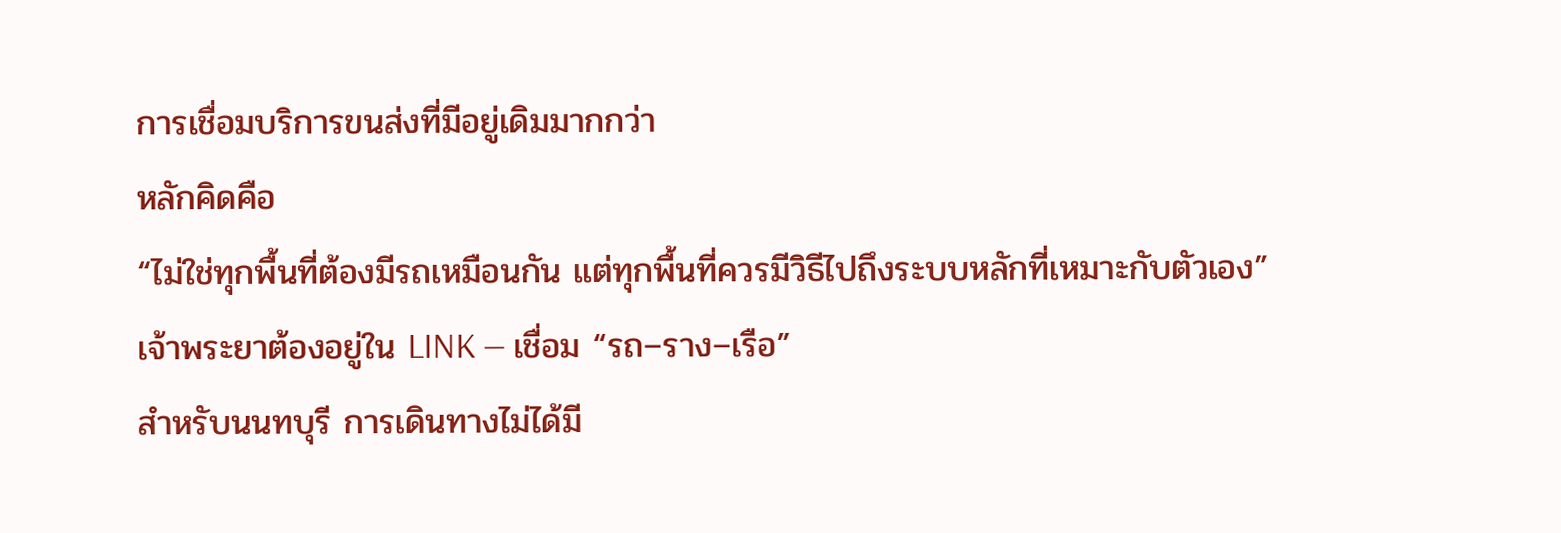การเชื่อมบริการขนส่งที่มีอยู่เดิมมากกว่า
หลักคิดคือ
“ไม่ใช่ทุกพื้นที่ต้องมีรถเหมือนกัน แต่ทุกพื้นที่ควรมีวิธีไปถึงระบบหลักที่เหมาะกับตัวเอง”
เจ้าพระยาต้องอยู่ใน LINK — เชื่อม “รถ–ราง–เรือ”
สำหรับนนทบุรี การเดินทางไม่ได้มี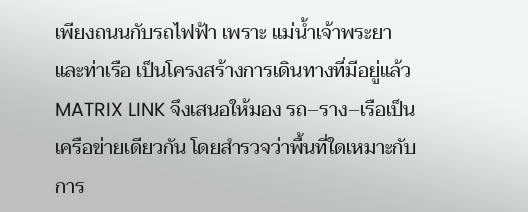เพียงถนนกับรถไฟฟ้า เพราะ แม่น้ำเจ้าพระยาและท่าเรือ เป็นโครงสร้างการเดินทางที่มีอยู่แล้ว
MATRIX LINK จึงเสนอให้มอง รถ–ราง–เรือเป็นเครือข่ายเดียวกัน โดยสำรวจว่าพื้นที่ใดเหมาะกับการ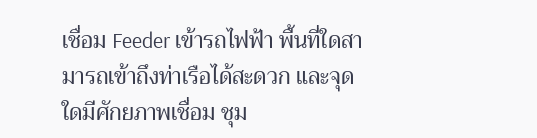เชื่อม Feeder เข้ารถไฟฟ้า พื้นที่ใดสามารถเข้าถึงท่าเรือได้สะดวก และจุดใดมีศักยภาพเชื่อม ชุม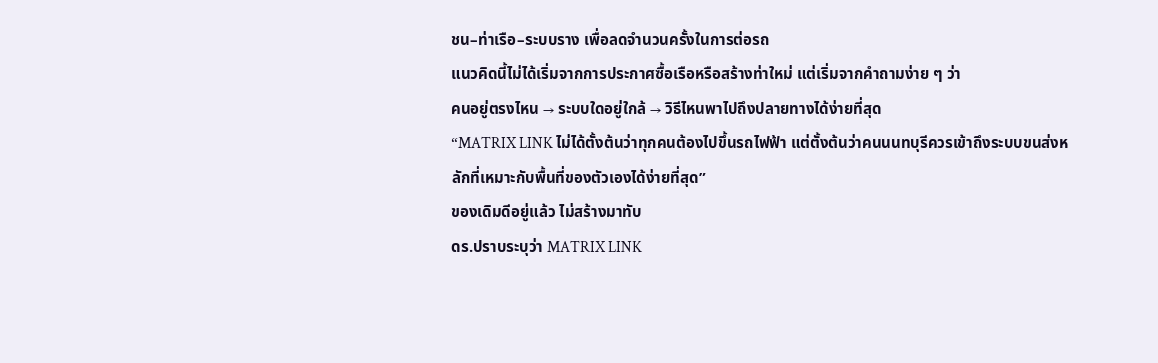ชน–ท่าเรือ–ระบบราง เพื่อลดจำนวนครั้งในการต่อรถ
แนวคิดนี้ไม่ได้เริ่มจากการประกาศซื้อเรือหรือสร้างท่าใหม่ แต่เริ่มจากคำถามง่าย ๆ ว่า
คนอยู่ตรงไหน → ระบบใดอยู่ใกล้ → วิธีไหนพาไปถึงปลายทางได้ง่ายที่สุด
“MATRIX LINK ไม่ได้ตั้งต้นว่าทุกคนต้องไปขึ้นรถไฟฟ้า แต่ตั้งต้นว่าคนนนทบุรีควรเข้าถึงระบบขนส่งหลักที่เหมาะกับพื้นที่ของตัวเองได้ง่ายที่สุด”
ของเดิมดีอยู่แล้ว ไม่สร้างมาทับ
ดร.ปราบระบุว่า MATRIX LINK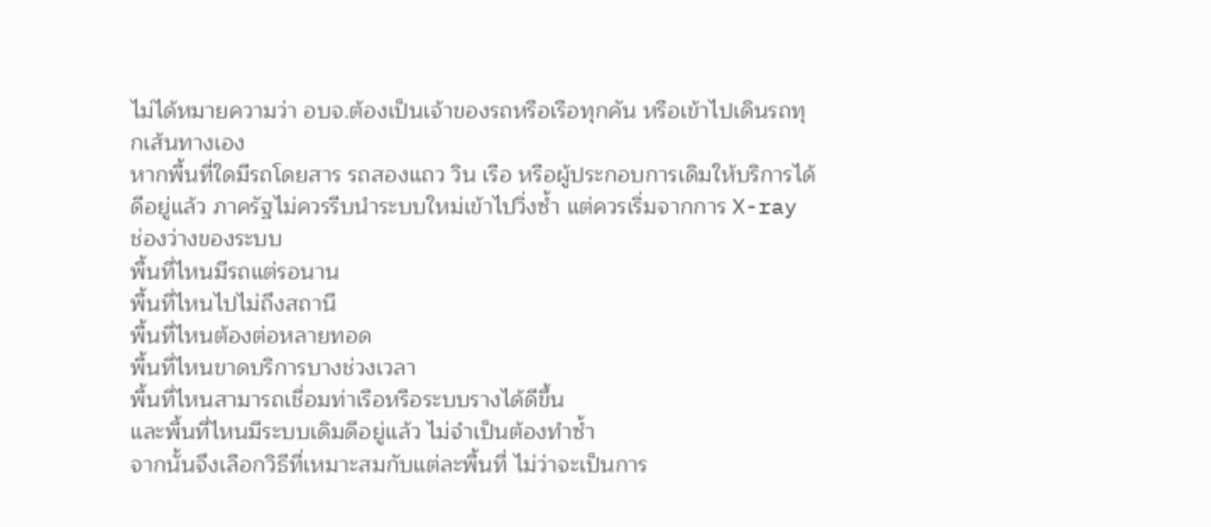ไม่ได้หมายความว่า อบจ.ต้องเป็นเจ้าของรถหรือเรือทุกคัน หรือเข้าไปเดินรถทุกเส้นทางเอง
หากพื้นที่ใดมีรถโดยสาร รถสองแถว วิน เรือ หรือผู้ประกอบการเดิมให้บริการได้ดีอยู่แล้ว ภาครัฐไม่ควรรีบนำระบบใหม่เข้าไปวิ่งซ้ำ แต่ควรเริ่มจากการ X-ray ช่องว่างของระบบ
พื้นที่ไหนมีรถแต่รอนาน
พื้นที่ไหนไปไม่ถึงสถานี
พื้นที่ไหนต้องต่อหลายทอด
พื้นที่ไหนขาดบริการบางช่วงเวลา
พื้นที่ไหนสามารถเชื่อมท่าเรือหรือระบบรางได้ดีขึ้น
และพื้นที่ไหนมีระบบเดิมดีอยู่แล้ว ไม่จำเป็นต้องทำซ้ำ
จากนั้นจึงเลือกวิธีที่เหมาะสมกับแต่ละพื้นที่ ไม่ว่าจะเป็นการ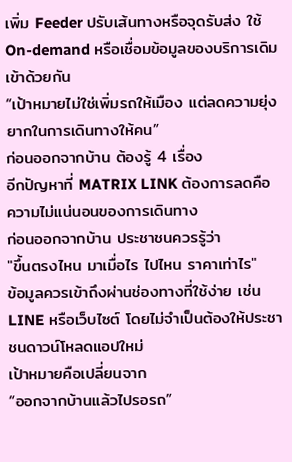เพิ่ม Feeder ปรับเส้นทางหรือจุดรับส่ง ใช้ On-demand หรือเชื่อมข้อมูลของบริการเดิมเข้าด้วยกัน
“เป้าหมายไม่ใช่เพิ่มรถให้เมือง แต่ลดความยุ่งยากในการเดินทางให้คน”
ก่อนออกจากบ้าน ต้องรู้ 4 เรื่อง
อีกปัญหาที่ MATRIX LINK ต้องการลดคือ ความไม่แน่นอนของการเดินทาง
ก่อนออกจากบ้าน ประชาชนควรรู้ว่า
"ขึ้นตรงไหน มาเมื่อไร ไปไหน ราคาเท่าไร"
ข้อมูลควรเข้าถึงผ่านช่องทางที่ใช้ง่าย เช่น LINE หรือเว็บไซต์ โดยไม่จำเป็นต้องให้ประชาชนดาวน์โหลดแอปใหม่
เป้าหมายคือเปลี่ยนจาก
“ออกจากบ้านแล้วไปรอรถ”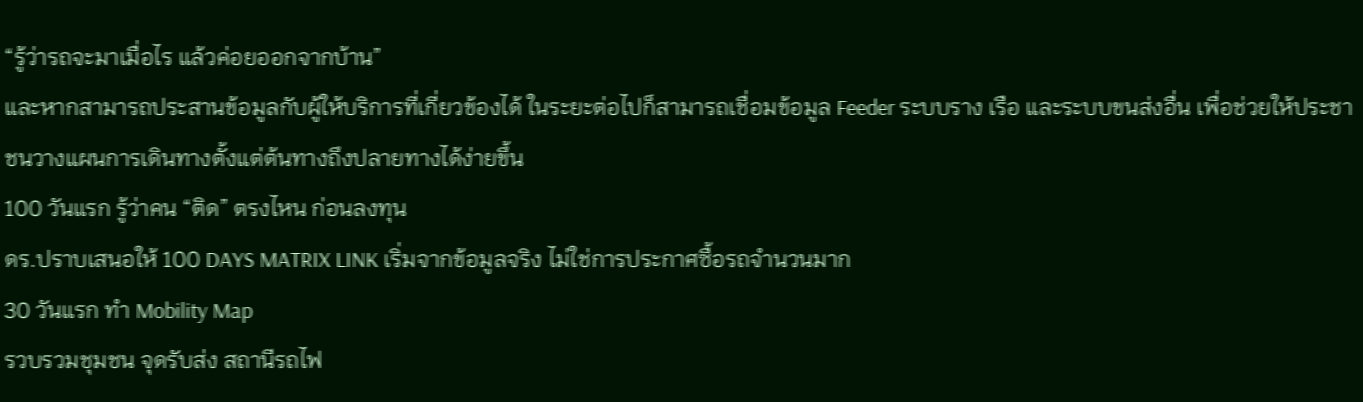“รู้ว่ารถจะมาเมื่อไร แล้วค่อยออกจากบ้าน”
และหากสามารถประสานข้อมูลกับผู้ให้บริการที่เกี่ยวข้องได้ ในระยะต่อไปก็สามารถเชื่อมข้อมูล Feeder ระบบราง เรือ และระบบขนส่งอื่น เพื่อช่วยให้ประชาชนวางแผนการเดินทางตั้งแต่ต้นทางถึงปลายทางได้ง่ายขึ้น
100 วันแรก รู้ว่าคน “ติด” ตรงไหน ก่อนลงทุน
ดร.ปราบเสนอให้ 100 DAYS MATRIX LINK เริ่มจากข้อมูลจริง ไม่ใช่การประกาศซื้อรถจำนวนมาก
30 วันแรก ทำ Mobility Map
รวบรวมชุมชน จุดรับส่ง สถานีรถไฟ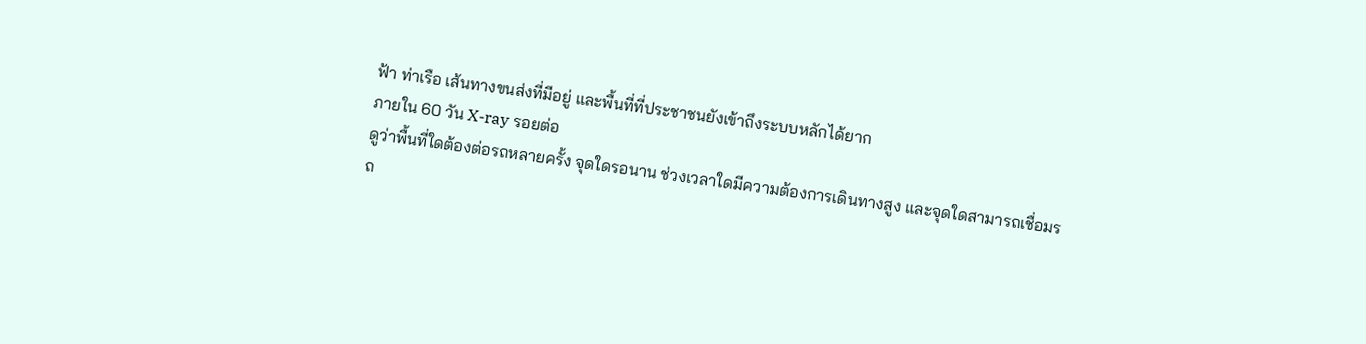ฟ้า ท่าเรือ เส้นทางขนส่งที่มีอยู่ และพื้นที่ที่ประชาชนยังเข้าถึงระบบหลักได้ยาก
ภายใน 60 วัน X-ray รอยต่อ
ดูว่าพื้นที่ใดต้องต่อรถหลายครั้ง จุดใดรอนาน ช่วงเวลาใดมีความต้องการเดินทางสูง และจุดใดสามารถเชื่อมรถ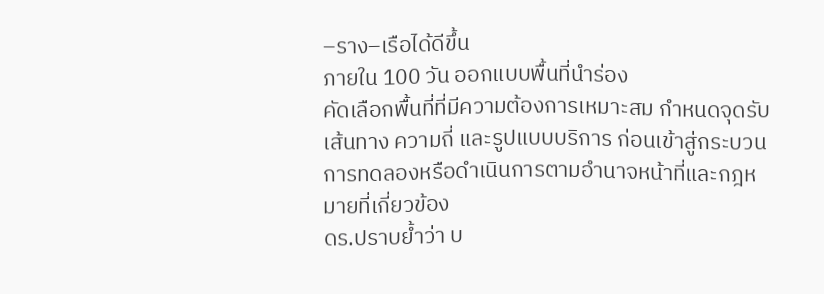–ราง–เรือได้ดีขึ้น
ภายใน 100 วัน ออกแบบพื้นที่นำร่อง
คัดเลือกพื้นที่ที่มีความต้องการเหมาะสม กำหนดจุดรับ เส้นทาง ความถี่ และรูปแบบบริการ ก่อนเข้าสู่กระบวนการทดลองหรือดำเนินการตามอำนาจหน้าที่และกฎหมายที่เกี่ยวข้อง
ดร.ปราบย้ำว่า บ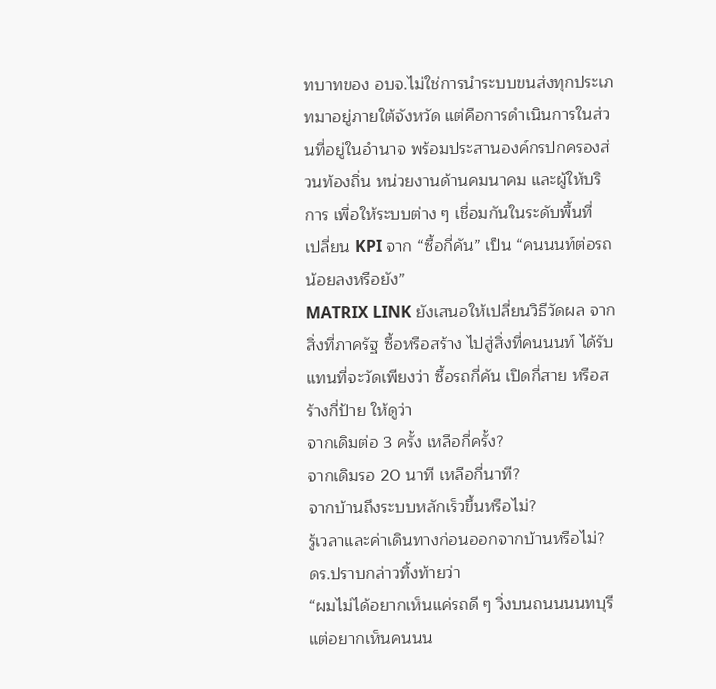ทบาทของ อบจ.ไม่ใช่การนำระบบขนส่งทุกประเภทมาอยู่ภายใต้จังหวัด แต่คือการดำเนินการในส่วนที่อยู่ในอำนาจ พร้อมประสานองค์กรปกครองส่วนท้องถิ่น หน่วยงานด้านคมนาคม และผู้ให้บริการ เพื่อให้ระบบต่าง ๆ เชื่อมกันในระดับพื้นที่
เปลี่ยน KPI จาก “ซื้อกี่คัน” เป็น “คนนนท์ต่อรถน้อยลงหรือยัง”
MATRIX LINK ยังเสนอให้เปลี่ยนวิธีวัดผล จากสิ่งที่ภาครัฐ ซื้อหรือสร้าง ไปสู่สิ่งที่คนนนท์ ได้รับ
แทนที่จะวัดเพียงว่า ซื้อรถกี่คัน เปิดกี่สาย หรือสร้างกี่ป้าย ให้ดูว่า
จากเดิมต่อ 3 ครั้ง เหลือกี่ครั้ง?
จากเดิมรอ 20 นาที เหลือกี่นาที?
จากบ้านถึงระบบหลักเร็วขึ้นหรือไม่?
รู้เวลาและค่าเดินทางก่อนออกจากบ้านหรือไม่?
ดร.ปราบกล่าวทิ้งท้ายว่า
“ผมไม่ได้อยากเห็นแค่รถดี ๆ วิ่งบนถนนนนทบุรี แต่อยากเห็นคนนน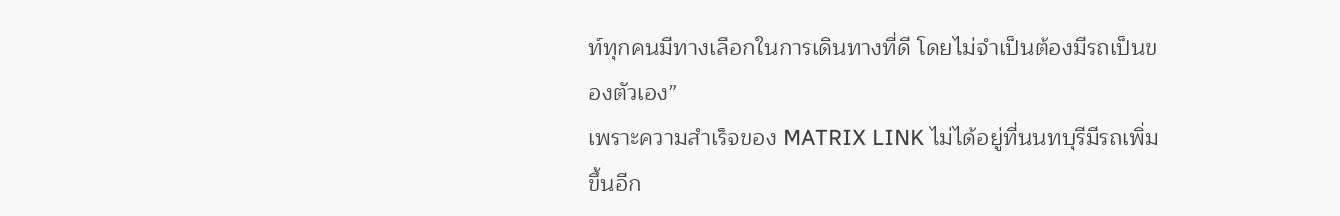ท์ทุกคนมีทางเลือกในการเดินทางที่ดี โดยไม่จำเป็นต้องมีรถเป็นของตัวเอง”
เพราะความสำเร็จของ MATRIX LINK ไม่ได้อยู่ที่นนทบุรีมีรถเพิ่มขึ้นอีก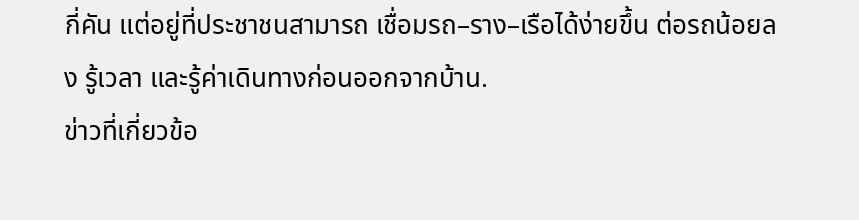กี่คัน แต่อยู่ที่ประชาชนสามารถ เชื่อมรถ–ราง–เรือได้ง่ายขึ้น ต่อรถน้อยลง รู้เวลา และรู้ค่าเดินทางก่อนออกจากบ้าน.
ข่าวที่เกี่ยวข้อ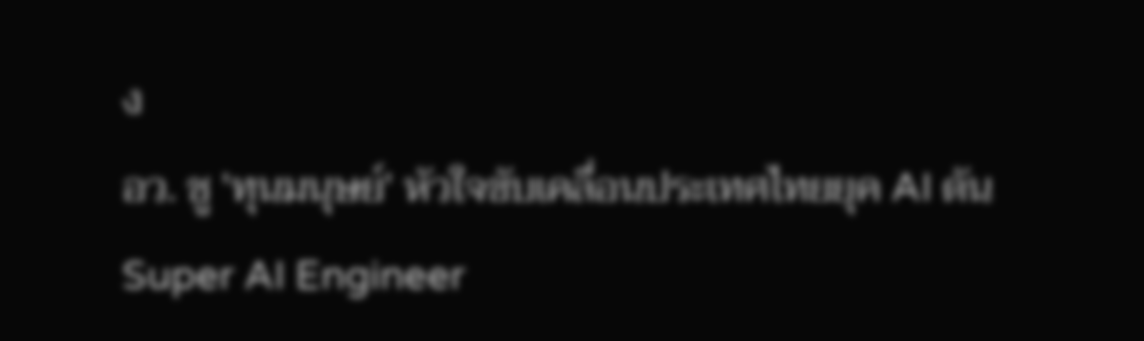ง
อว. ชู 'ทุนมนุษย์' หัวใจขับเคลื่อนประเทศไทยยุค AI ดัน Super AI Engineer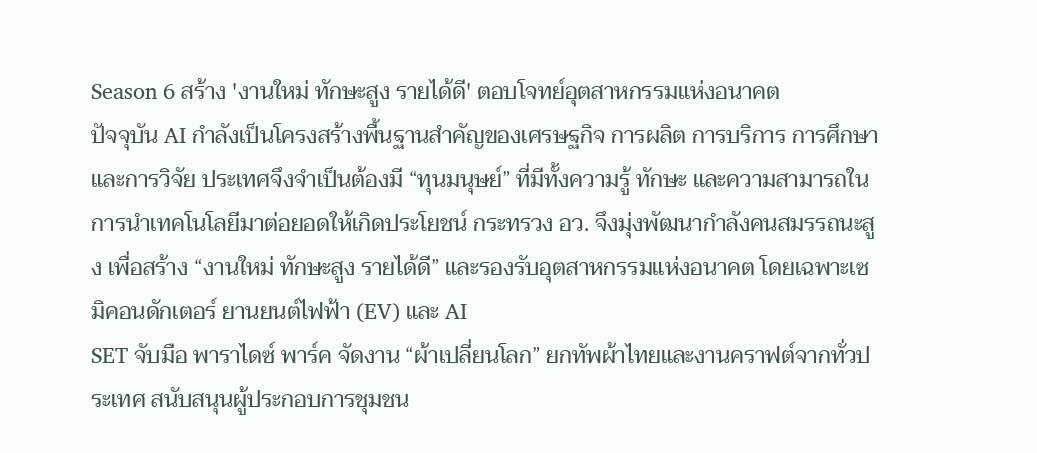Season 6 สร้าง 'งานใหม่ ทักษะสูง รายได้ดี' ตอบโจทย์อุตสาหกรรมแห่งอนาคต
ปัจจุบัน AI กำลังเป็นโครงสร้างพื้นฐานสำคัญของเศรษฐกิจ การผลิต การบริการ การศึกษา และการวิจัย ประเทศจึงจำเป็นต้องมี “ทุนมนุษย์” ที่มีทั้งความรู้ ทักษะ และความสามารถในการนำเทคโนโลยีมาต่อยอดให้เกิดประโยชน์ กระทรวง อว. จึงมุ่งพัฒนากำลังคนสมรรถนะสูง เพื่อสร้าง “งานใหม่ ทักษะสูง รายได้ดี” และรองรับอุตสาหกรรมแห่งอนาคต โดยเฉพาะเซมิคอนดักเตอร์ ยานยนต์ไฟฟ้า (EV) และ AI
SET จับมือ พาราไดซ์ พาร์ค จัดงาน “ผ้าเปลี่ยนโลก” ยกทัพผ้าไทยและงานคราฟต์จากทั่วประเทศ สนับสนุนผู้ประกอบการชุมชน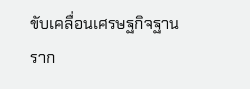ขับเคลื่อนเศรษฐกิจฐานราก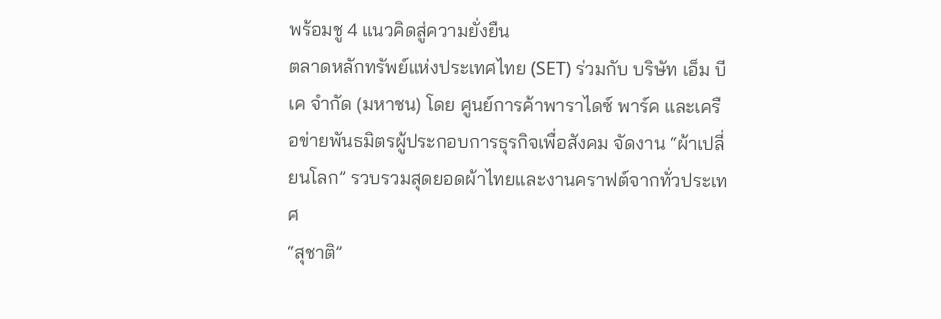พร้อมชู 4 แนวคิดสู่ความยั่งยืน
ตลาดหลักทรัพย์แห่งประเทศไทย (SET) ร่วมกับ บริษัท เอ็ม บี เค จำกัด (มหาชน) โดย ศูนย์การค้าพาราไดซ์ พาร์ค และเครือข่ายพันธมิตรผู้ประกอบการธุรกิจเพื่อสังคม จัดงาน “ผ้าเปลี่ยนโลก” รวบรวมสุดยอดผ้าไทยและงานคราฟต์จากทั่วประเทศ
“สุชาติ”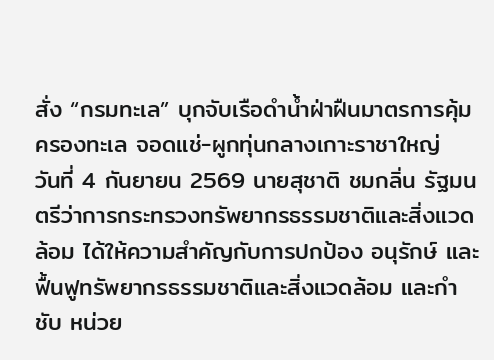สั่ง “กรมทะเล” บุกจับเรือดำน้ำฝ่าฝืนมาตรการคุ้มครองทะเล จอดแช่-ผูกทุ่นกลางเกาะราชาใหญ่
วันที่ 4 กันยายน 2569 นายสุชาติ ชมกลิ่น รัฐมนตรีว่าการกระทรวงทรัพยากรธรรมชาติและสิ่งแวดล้อม ได้ให้ความสำคัญกับการปกป้อง อนุรักษ์ และฟื้นฟูทรัพยากรธรรมชาติและสิ่งแวดล้อม และกำชับ หน่วย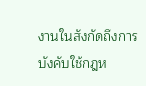งานในสังกัดถึงการบังคับใช้กฎห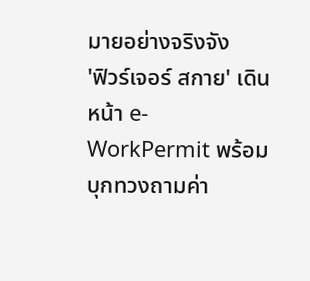มายอย่างจริงจัง
'ฟิวร์เจอร์ สกาย' เดินหน้า e-WorkPermit พร้อมบุกทวงถามค่า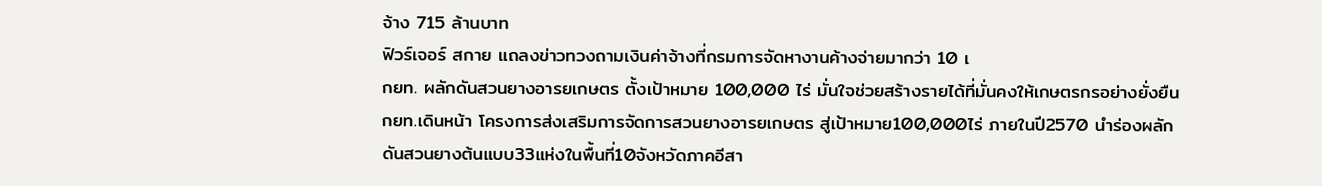จ้าง 715 ล้านบาท
ฟิวร์เจอร์ สกาย แถลงข่าวทวงถามเงินค่าจ้างที่กรมการจัดหางานค้างจ่ายมากว่า 10 เ
กยท. ผลักดันสวนยางอารยเกษตร ตั้งเป้าหมาย 100,000 ไร่ มั่นใจช่วยสร้างรายได้ที่มั่นคงให้เกษตรกรอย่างยั่งยืน
กยท.เดินหน้า โครงการส่งเสริมการจัดการสวนยางอารยเกษตร สู่เป้าหมาย100,000ไร่ ภายในปี2570 นำร่องผลักดันสวนยางต้นแบบ33แห่งในพื้นที่10จังหวัดภาคอีสา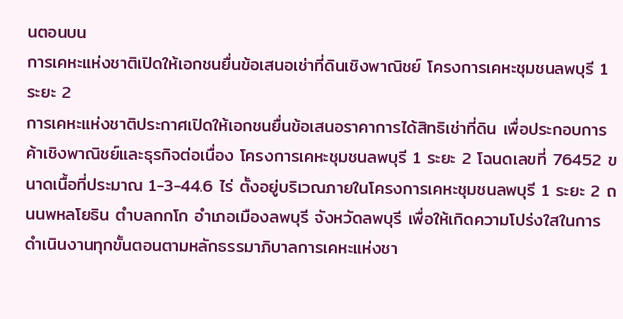นตอนบน
การเคหะแห่งชาติเปิดให้เอกชนยื่นข้อเสนอเช่าที่ดินเชิงพาณิชย์ โครงการเคหะชุมชนลพบุรี 1 ระยะ 2
การเคหะแห่งชาติประกาศเปิดให้เอกชนยื่นข้อเสนอราคาการได้สิทธิเช่าที่ดิน เพื่อประกอบการค้าเชิงพาณิชย์และธุรกิจต่อเนื่อง โครงการเคหะชุมชนลพบุรี 1 ระยะ 2 โฉนดเลขที่ 76452 ขนาดเนื้อที่ประมาณ 1-3-44.6 ไร่ ตั้งอยู่บริเวณภายในโครงการเคหะชุมชนลพบุรี 1 ระยะ 2 ถนนพหลโยธิน ตำบลกกโก อำเภอเมืองลพบุรี จังหวัดลพบุรี เพื่อให้เกิดความโปร่งใสในการดำเนินงานทุกขั้นตอนตามหลักธรรมาภิบาลการเคหะแห่งชา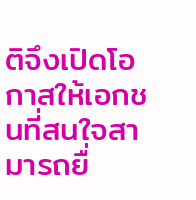ติจึงเปิดโอกาสให้เอกชนที่สนใจสามารถยื่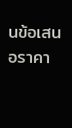นข้อเสนอราคา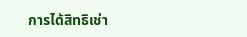การได้สิทธิเช่า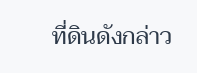ที่ดินดังกล่าว